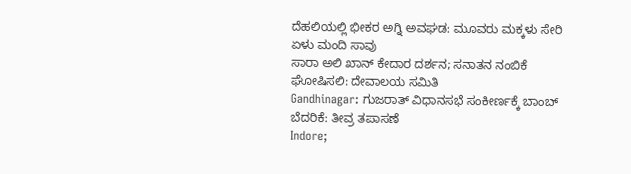ದೆಹಲಿಯಲ್ಲಿ ಭೀಕರ ಅಗ್ನಿ ಅವಘಡ: ಮೂವರು ಮಕ್ಕಳು ಸೇರಿ ಏಳು ಮಂದಿ ಸಾವು
ಸಾರಾ ಅಲಿ ಖಾನ್ ಕೇದಾರ ದರ್ಶನ; ಸನಾತನ ನಂಬಿಕೆ ಘೋಷಿಸಲಿ: ದೇವಾಲಯ ಸಮಿತಿ
Gandhinagar: ಗುಜರಾತ್ ವಿಧಾನಸಭೆ ಸಂಕೀರ್ಣಕ್ಕೆ ಬಾಂಬ್ ಬೆದರಿಕೆ: ತೀವ್ರ ತಪಾಸಣೆ
Indore;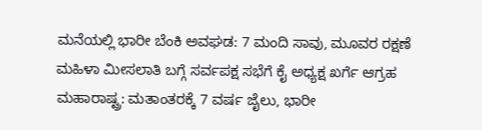ಮನೆಯಲ್ಲಿ ಭಾರೀ ಬೆಂಕಿ ಅವಘಡ: 7 ಮಂದಿ ಸಾವು, ಮೂವರ ರಕ್ಷಣೆ
ಮಹಿಳಾ ಮೀಸಲಾತಿ ಬಗ್ಗೆ ಸರ್ವಪಕ್ಷ ಸಭೆಗೆ ಕೈ ಅಧ್ಯಕ್ಷ ಖರ್ಗೆ ಆಗ್ರಹ
ಮಹಾರಾಷ್ಟ್ರ: ಮತಾಂತರಕ್ಕೆ 7 ವರ್ಷ ಜೈಲು, ಭಾರೀ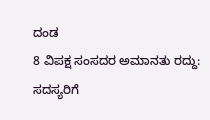ದಂಡ
8 ವಿಪಕ್ಷ ಸಂಸದರ ಅಮಾನತು ರದ್ದು: ಸದಸ್ಯರಿಗೆ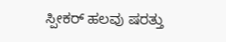ಸ್ಪೀಕರ್ ಹಲವು ಷರತ್ತು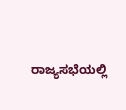ರಾಜ್ಯಸಭೆಯಲ್ಲಿ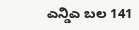ಎನ್ಡಿಎ ಬಲ 141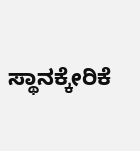ಸ್ಥಾನಕ್ಕೇರಿಕೆ